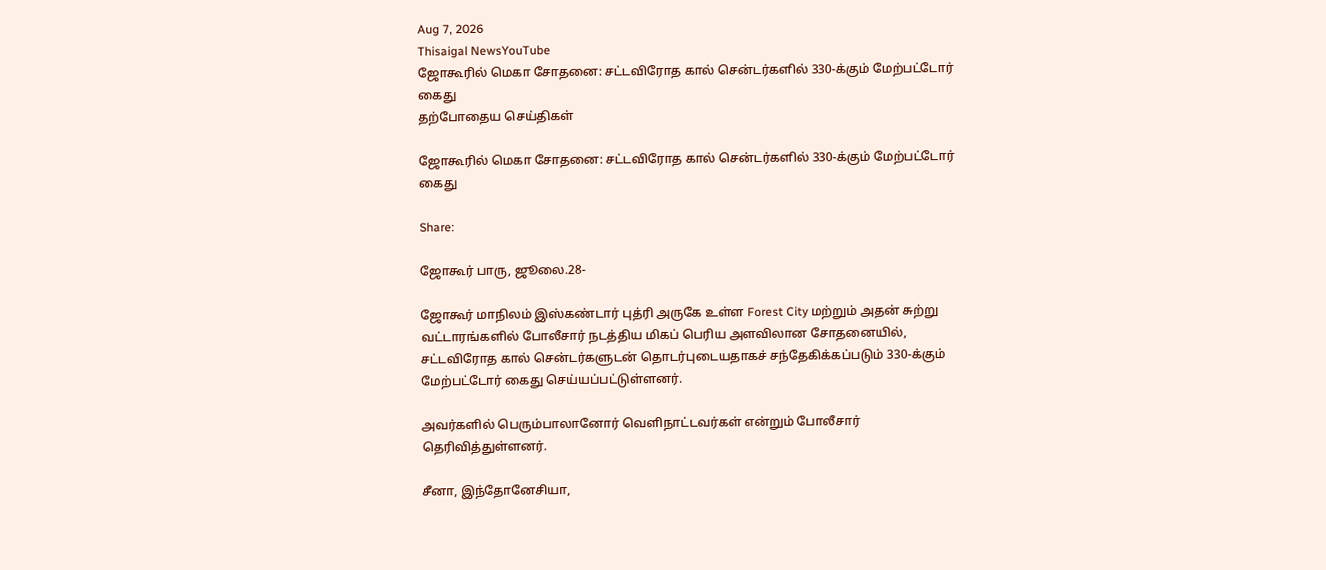Aug 7, 2026
Thisaigal NewsYouTube
ஜோகூரில் மெகா சோதனை: சட்டவிரோத கால் சென்டர்களில் 330-க்கும் மேற்பட்டோர் கைது
தற்போதைய செய்திகள்

ஜோகூரில் மெகா சோதனை: சட்டவிரோத கால் சென்டர்களில் 330-க்கும் மேற்பட்டோர் கைது

Share:

ஜோகூர் பாரு, ஜூலை.28-

ஜோகூர் மாநிலம் இஸ்கண்டார் புத்ரி அருகே உள்ள Forest City மற்றும் அதன் சுற்று வட்டாரங்களில் போலீசார் நடத்திய மிகப் பெரிய அளவிலான சோதனையில், சட்டவிரோத கால் சென்டர்களுடன் தொடர்புடையதாகச் சந்தேகிக்கப்படும் 330-க்கும் மேற்பட்டோர் கைது செய்யப்பட்டுள்ளனர்.

அவர்களில் பெரும்பாலானோர் வெளிநாட்டவர்கள் என்றும் போலீசார் தெரிவித்துள்ளனர்.

சீனா, இந்தோனேசியா,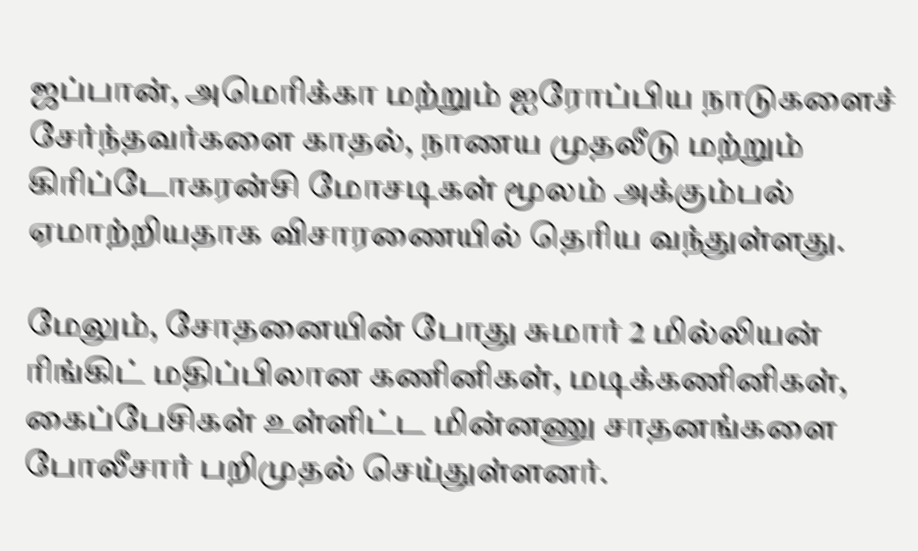ஜப்பான், அமெரிக்கா மற்றும் ஐரோப்பிய நாடுகளைச் சேர்ந்தவர்களை காதல், நாணய முதலீடு மற்றும் கிரிப்டோகரன்சி மோசடிகள் மூலம் அக்கும்பல் ஏமாற்றியதாக விசாரணையில் தெரிய வந்துள்ளது.

மேலும், சோதனையின் போது சுமார் 2 மில்லியன் ரிங்கிட் மதிப்பிலான கணினிகள், மடிக்கணினிகள், கைப்பேசிகள் உள்ளிட்ட மின்னணு சாதனங்களை போலீசார் பறிமுதல் செய்துள்ளனர்.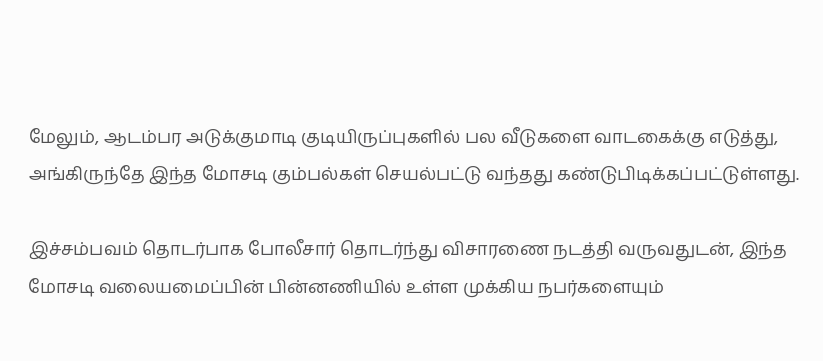மேலும், ஆடம்பர அடுக்குமாடி குடியிருப்புகளில் பல வீடுகளை வாடகைக்கு எடுத்து, அங்கிருந்தே இந்த மோசடி கும்பல்கள் செயல்பட்டு வந்தது கண்டுபிடிக்கப்பட்டுள்ளது.

இச்சம்பவம் தொடர்பாக போலீசார் தொடர்ந்து விசாரணை நடத்தி வருவதுடன், இந்த மோசடி வலையமைப்பின் பின்னணியில் உள்ள முக்கிய நபர்களையும்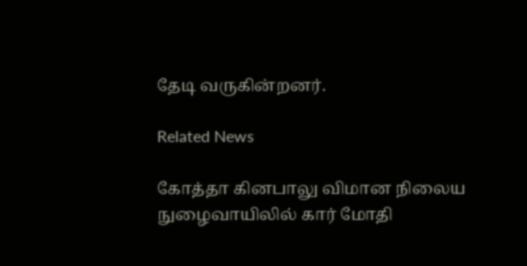தேடி வருகின்றனர்.

Related News

கோத்தா கினபாலு விமான நிலைய நுழைவாயிலில் கார் மோதி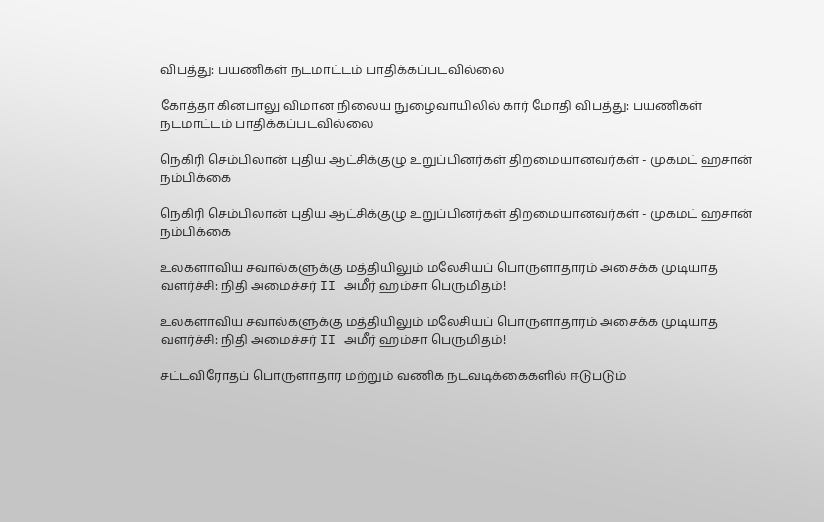விபத்து: பயணிகள் நடமாட்டம் பாதிக்கப்படவில்லை

கோத்தா கினபாலு விமான நிலைய நுழைவாயிலில் கார் மோதி விபத்து: பயணிகள் நடமாட்டம் பாதிக்கப்படவில்லை

நெகிரி செம்பிலான் புதிய ஆட்சிக்குழு உறுப்பினர்கள் திறமையானவர்கள் - முகமட் ஹசான் நம்பிக்கை

நெகிரி செம்பிலான் புதிய ஆட்சிக்குழு உறுப்பினர்கள் திறமையானவர்கள் - முகமட் ஹசான் நம்பிக்கை

உலகளாவிய சவால்களுக்கு மத்தியிலும் மலேசியப் பொருளாதாரம் அசைக்க முடியாத வளர்ச்சி: நிதி அமைச்சர் II அமீர் ஹம்சா பெருமிதம்!

உலகளாவிய சவால்களுக்கு மத்தியிலும் மலேசியப் பொருளாதாரம் அசைக்க முடியாத வளர்ச்சி: நிதி அமைச்சர் II அமீர் ஹம்சா பெருமிதம்!

சட்டவிரோதப் பொருளாதார மற்றும் வணிக நடவடிக்கைகளில் ஈடுபடும்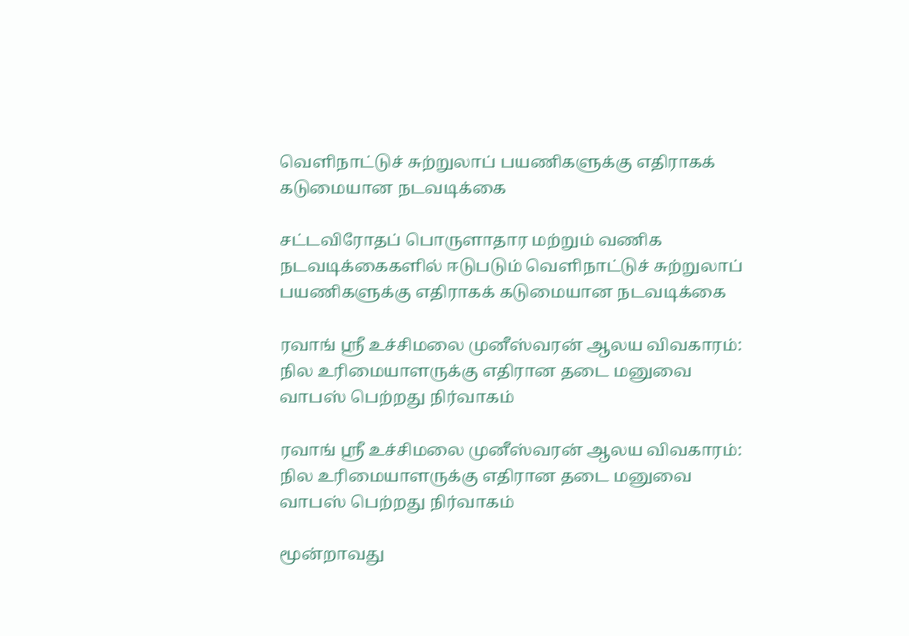வெளிநாட்டுச் சுற்றுலாப் பயணிகளுக்கு எதிராகக் கடுமையான நடவடிக்கை

சட்டவிரோதப் பொருளாதார மற்றும் வணிக நடவடிக்கைகளில் ஈடுபடும் வெளிநாட்டுச் சுற்றுலாப் பயணிகளுக்கு எதிராகக் கடுமையான நடவடிக்கை

ரவாங் ஸ்ரீ உச்சிமலை முனீஸ்வரன் ஆலய விவகாரம்: நில உரிமையாளருக்கு எதிரான தடை மனுவை வாபஸ் பெற்றது நிர்வாகம்

ரவாங் ஸ்ரீ உச்சிமலை முனீஸ்வரன் ஆலய விவகாரம்: நில உரிமையாளருக்கு எதிரான தடை மனுவை வாபஸ் பெற்றது நிர்வாகம்

மூன்றாவது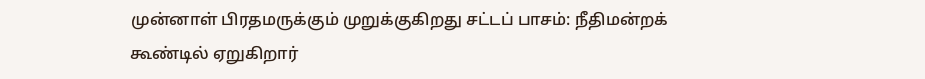முன்னாள் பிரதமருக்கும் முறுக்குகிறது சட்டப் பாசம்: நீதிமன்றக் கூண்டில் ஏறுகிறார்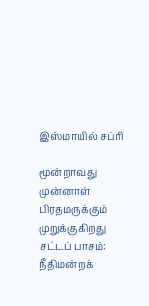இஸ்மாயில் சப்ரி

மூன்றாவது முன்னாள் பிரதமருக்கும் முறுக்குகிறது சட்டப் பாசம்: நீதிமன்றக்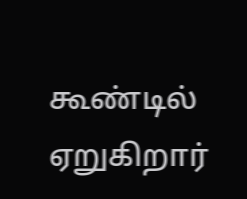கூண்டில் ஏறுகிறார்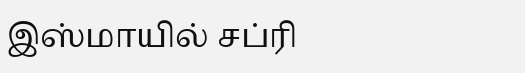இஸ்மாயில் சப்ரி